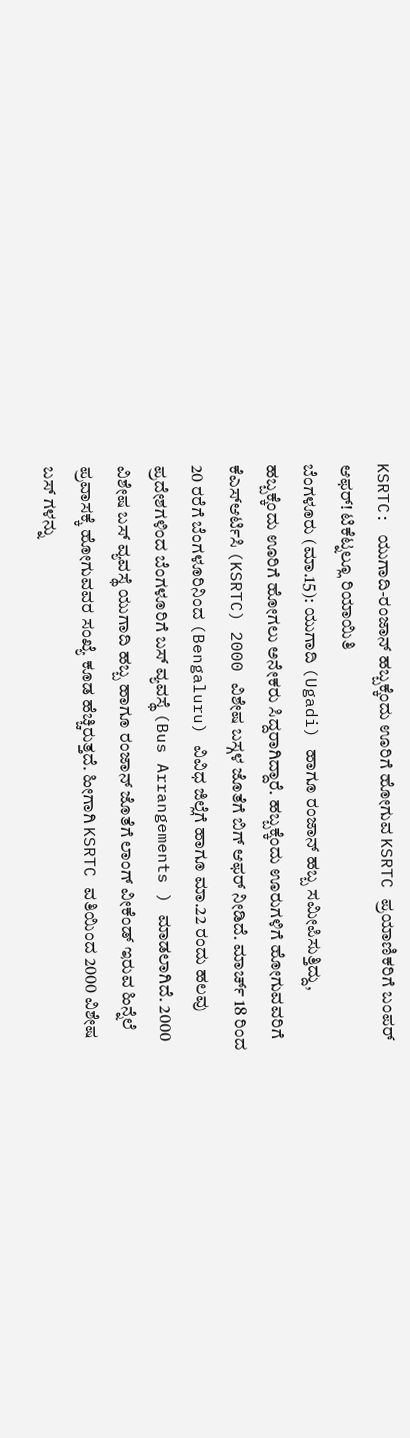KSRTC: ಯುಗಾದಿ-ರಂಜಾನ್ ಹಬ್ಬಕ್ಕೆಂದು ಊರಿಗೆ ಹೋಗುವ KSRTC ಪ್ರಯಾಣಿಕರಿಗೆ ಬಂಪರ್ ಆಫರ್! ಟಿಕೆಟ್ನಲ್ಲೂ ರಿಯಾಯಿತಿ
ಬೆಂಗಳೂರು (ಮಾ.15): ಯುಗಾದಿ (Ugadi) ಹಾಗೂ ರಂಜಾನ್ ಹಬ್ಬ ಸಮೀಪಿಸುತ್ತಿದ್ದು, ಹಬ್ಬಕ್ಕೆಂದು ಊರಿಗೆ ಹೋಗಲು ಅನೇಕರು ಸಿದ್ದರಾಗಿದ್ದಾರೆ. ಹಬ್ಬಕ್ಕೆಂದು ಊರುಗಳಿಗೆ ಹೋಗುವವರಿಗೆ ಕೆಎಸ್ಆರ್ಟಿಸಿ (KSRTC) 2000 ವಿಶೇಷ ಬಸ್ಗಳ ಜೊತೆಗೆ ಬಿಗ್ ಆಫರ್ ನೀಡಿದೆ. ಮಾರ್ಚ್ 18 ರಿಂದ 20 ರರೆಗೆ ಬೆಂಗಳೂರಿನಿಂದ (Bengaluru) ವಿವಿಧ ಜಿಲ್ಲೆಗೆ ಹಾಗೂ ಮಾ.22 ರಂದು ಹಲವು ಪ್ರದೇಶಗಳಿಂದ ಬೆಂಗಳೂರಿಗೆ ಬಸ್ ವ್ಯವಸ್ಥೆ (Bus Arrangements ) ಮಾಡಲಾಗಿದೆ. 2000 ವಿಶೇಷ ಬಸ್ ವ್ಯವಸ್ಥೆ ಯುಗಾದಿ ಹಬ್ಬ ಹಾಗೂ ರಂಜಾನ್ ಜೊತೆಗೆ ಲಾಂಗ್ ವೀಕೆಂಡ್ ಇರುವ ಹಿನ್ನೆಲೆ ಪ್ರವಾಸಕ್ಕೆ ಹೋಗುವವರ ಸಂಖ್ಯೆ ಕೂಡ ಹೆಚ್ಚಿರುತ್ತದೆ. ಹೀಗಾಗಿ KSRTC ವತಿಯಿಂದ 2000 ವಿಶೇಷ ಬಸ್ ಗಳನ್ನು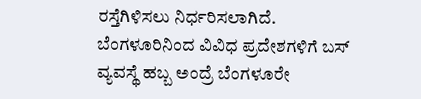ರಸ್ತೆಗಿಳಿಸಲು ನಿರ್ಧರಿಸಲಾಗಿದೆ. ಬೆಂಗಳೂರಿನಿಂದ ವಿವಿಧ ಪ್ರದೇಶಗಳಿಗೆ ಬಸ್ ವ್ಯವಸ್ಥೆ ಹಬ್ಬ ಅಂದ್ರೆ ಬೆಂಗಳೂರೇ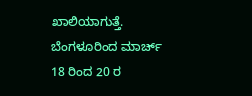ಖಾಲಿಯಾಗುತ್ತೆ. ಬೆಂಗಳೂರಿಂದ ಮಾರ್ಚ್ 18 ರಿಂದ 20 ರ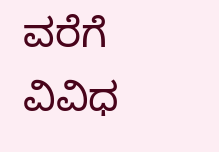ವರೆಗೆ ವಿವಿಧ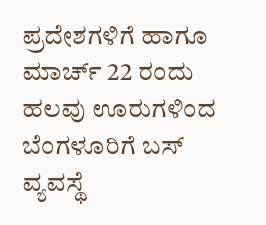ಪ್ರದೇಶಗಳಿಗೆ ಹಾಗೂ ಮಾರ್ಚ್ 22 ರಂದು ಹಲವು ಊರುಗಳಿಂದ ಬೆಂಗಳೂರಿಗೆ ಬಸ್ ವ್ಯವಸ್ಥೆ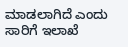ಮಾಡಲಾಗಿದೆ ಎಂದು ಸಾರಿಗೆ ಇಲಾಖೆ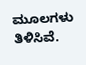ಮೂಲಗಳು ತಿಳಿಸಿವೆ.